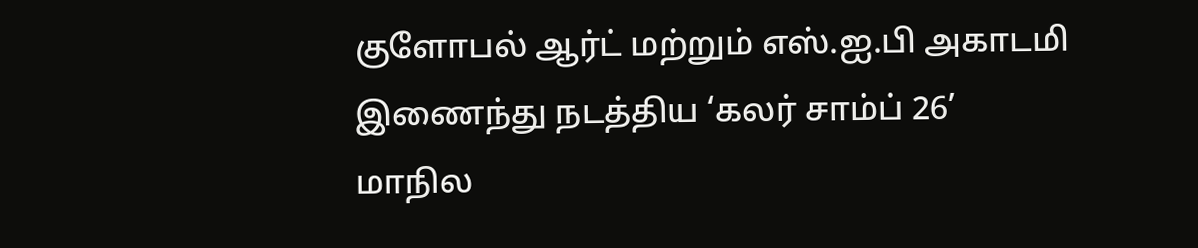குளோபல் ஆர்ட் மற்றும் எஸ்.ஐ.பி அகாடமி இணைந்து நடத்திய ‘கலர் சாம்ப் 26’ மாநில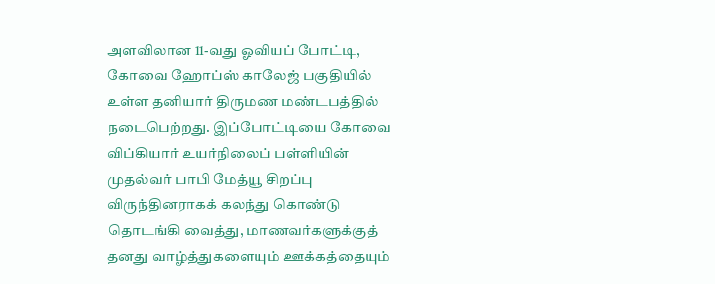அளவிலான 11-வது ஓவியப் போட்டி, கோவை ஹோப்ஸ் காலேஜ் பகுதியில் உள்ள தனியார் திருமண மண்டபத்தில் நடைபெற்றது. இப்போட்டியை கோவை விப்கியார் உயர்நிலைப் பள்ளியின் முதல்வர் பாபி மேத்யூ சிறப்பு விருந்தினராகக் கலந்து கொண்டு தொடங்கி வைத்து, மாணவர்களுக்குத் தனது வாழ்த்துகளையும் ஊக்கத்தையும்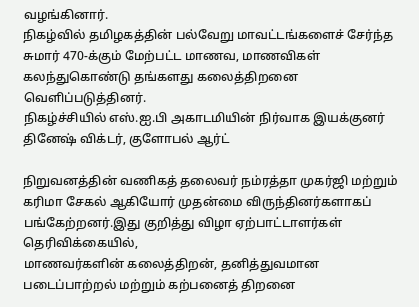வழங்கினார்.
நிகழ்வில் தமிழகத்தின் பல்வேறு மாவட்டங்களைச் சேர்ந்த சுமார் 470-க்கும் மேற்பட்ட மாணவ, மாணவிகள் கலந்துகொண்டு தங்களது கலைத்திறனை வெளிப்படுத்தினர்.
நிகழ்ச்சியில் எஸ்.ஐ.பி அகாடமியின் நிர்வாக இயக்குனர் தினேஷ் விக்டர், குளோபல் ஆர்ட்

நிறுவனத்தின் வணிகத் தலைவர் நம்ரத்தா முகர்ஜி மற்றும் கரிமா சேகல் ஆகியோர் முதன்மை விருந்தினர்களாகப் பங்கேற்றனர்.இது குறித்து விழா ஏற்பாட்டாளர்கள் தெரிவிக்கையில்,
மாணவர்களின் கலைத்திறன், தனித்துவமான படைப்பாற்றல் மற்றும் கற்பனைத் திறனை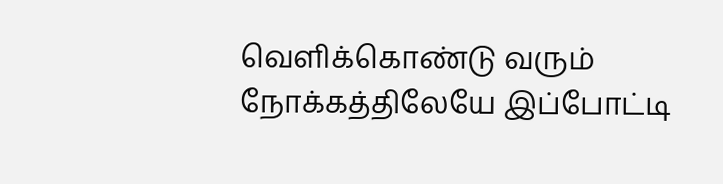வெளிக்கொண்டு வரும் நோக்கத்திலேயே இப்போட்டி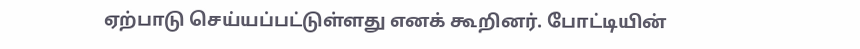ஏற்பாடு செய்யப்பட்டுள்ளது எனக் கூறினர். போட்டியின்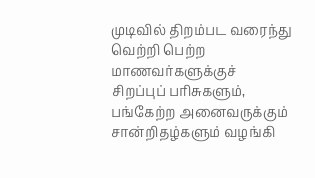முடிவில் திறம்பட வரைந்து வெற்றி பெற்ற மாணவர்களுக்குச் சிறப்புப் பரிசுகளும், பங்கேற்ற அனைவருக்கும் சான்றிதழ்களும் வழங்கி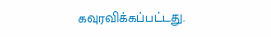கவுரவிக்கப்பட்டது.